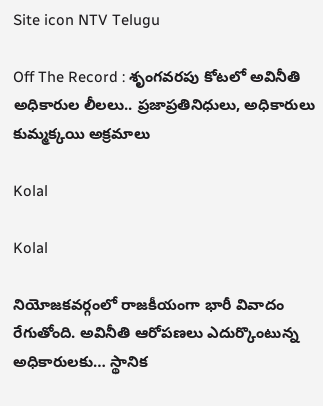Site icon NTV Telugu

Off The Record : శృంగవరపు కోటలో అవినీతి అధికారుల లీలలు.. ప్రజాప్రతినిధులు, అధికారులు కుమ్మక్కయి అక్రమాలు

Kolal

Kolal

నియోజకవర్గంలో రాజకీయంగా భారీ వివాదం రేగుతోంది. అవినీతి ఆరోపణలు ఎదుర్కొంటున్న అధికారులకు… స్థానిక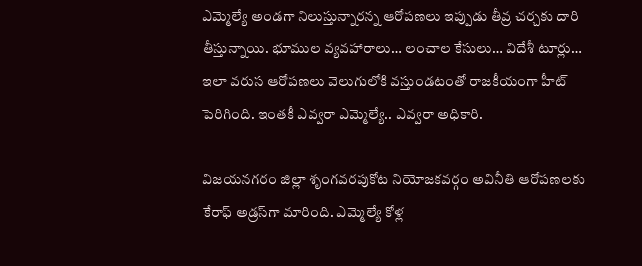ఎమ్మెల్యే అండగా నిలుస్తున్నారన్న ఆరోపణలు ఇప్పుడు తీవ్ర చర్చకు దారి తీస్తున్నాయి. భూముల వ్యవహారాలు… లంచాల కేసులు… విదేశీ టూర్లు… ఇలా వరుస ఆరోపణలు వెలుగులోకి వస్తుండటంతో రాజకీయంగా హీట్ పెరిగింది. ఇంతకీ ఎవ్వరా ఎమ్మెల్యే.. ఎవ్వరా అధికారి.

విజయనగరం జిల్లా శృంగవరపుకోట నియోజకవర్గం అవినీతి ఆరోపణలకు కేరాఫ్‌ అడ్రస్‌గా మారింది. ఎమ్మెల్యే కోళ్ల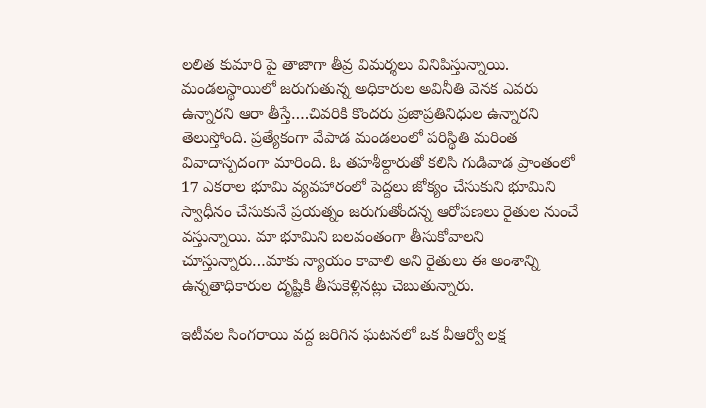లలిత కుమారి పై తాజాగా తీవ్ర విమర్శలు వినిపిస్తున్నాయి. మండలస్థాయిలో జరుగుతున్న అధికారుల అవినీతి వెనక ఎవరు ఉన్నారని ఆరా తీస్తే….చివరికి కొందరు ప్రజాప్రతినిధుల ఉన్నారని తెలుస్తోంది. ప్రత్యేకంగా వేపాడ మండలంలో పరిస్థితి మరింత వివాదాస్పదంగా మారింది. ఓ తహశీల్దారుతో కలిసి గుడివాడ ప్రాంతంలో 17 ఎకరాల భూమి వ్యవహారంలో పెద్దలు జోక్యం చేసుకుని భూమిని స్వాధీనం చేసుకునే ప్రయత్నం జరుగుతోందన్న ఆరోపణలు రైతుల నుంచే వస్తున్నాయి. మా భూమిని బలవంతంగా తీసుకోవాలని చూస్తున్నారు…మాకు న్యాయం కావాలి అని రైతులు ఈ అంశాన్ని ఉన్నతాధికారుల దృష్టికి తీసుకెళ్లినట్లు చెబుతున్నారు.

ఇటీవల సింగరాయి వద్ద జరిగిన ఘటనలో ఒక వీఆర్వో లక్ష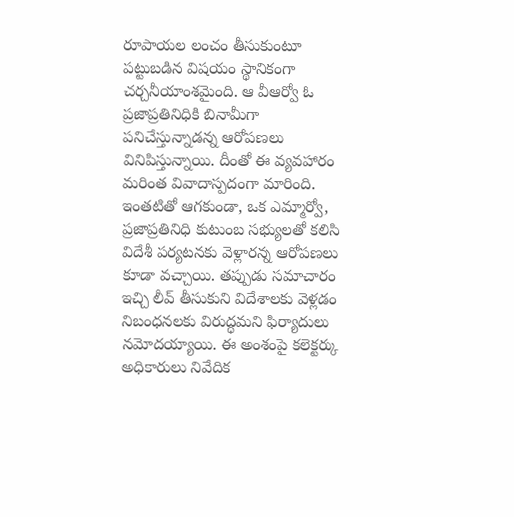రూపాయల లంచం తీసుకుంటూ పట్టుబడిన విషయం స్థానికంగా చర్చనీయాంశమైంది. ఆ వీఆర్వో ఓ ప్రజాప్రతినిధికి బినామీగా పనిచేస్తున్నాడన్న ఆరోపణలు వినిపిస్తున్నాయి. దీంతో ఈ వ్యవహారం మరింత వివాదాస్పదంగా మారింది. ఇంతటితో ఆగకుండా, ఒక ఎమ్మార్వో, ప్రజాప్రతినిధి కుటుంబ సభ్యులతో కలిసి విదేశీ పర్యటనకు వెళ్లారన్న ఆరోపణలు కూడా వచ్చాయి. తప్పుడు సమాచారం ఇచ్చి లీవ్ తీసుకుని విదేశాలకు వెళ్లడం నిబంధనలకు విరుద్ధమని ఫిర్యాదులు నమోదయ్యాయి. ఈ అంశంపై కలెక్టర్కు అధికారులు నివేదిక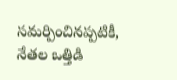సమర్పించినప్పటికీ, నేతల ఒత్తిడి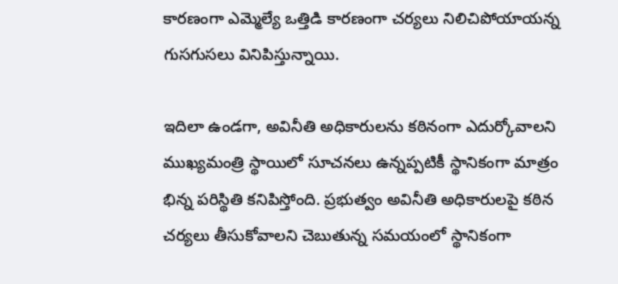కారణంగా ఎమ్మెల్యే ఒత్తిడి కారణంగా చర్యలు నిలిచిపోయాయన్న గుసగుసలు వినిపిస్తున్నాయి.

ఇదిలా ఉండగా, అవినీతి అధికారులను కఠినంగా ఎదుర్కోవాలని ముఖ్యమంత్రి స్థాయిలో సూచనలు ఉన్నప్పటికీ స్థానికంగా మాత్రం భిన్న పరిస్థితి కనిపిస్తోంది. ప్రభుత్వం అవినీతి అధికారులపై కఠిన చర్యలు తీసుకోవాలని చెబుతున్న సమయంలో స్థానికంగా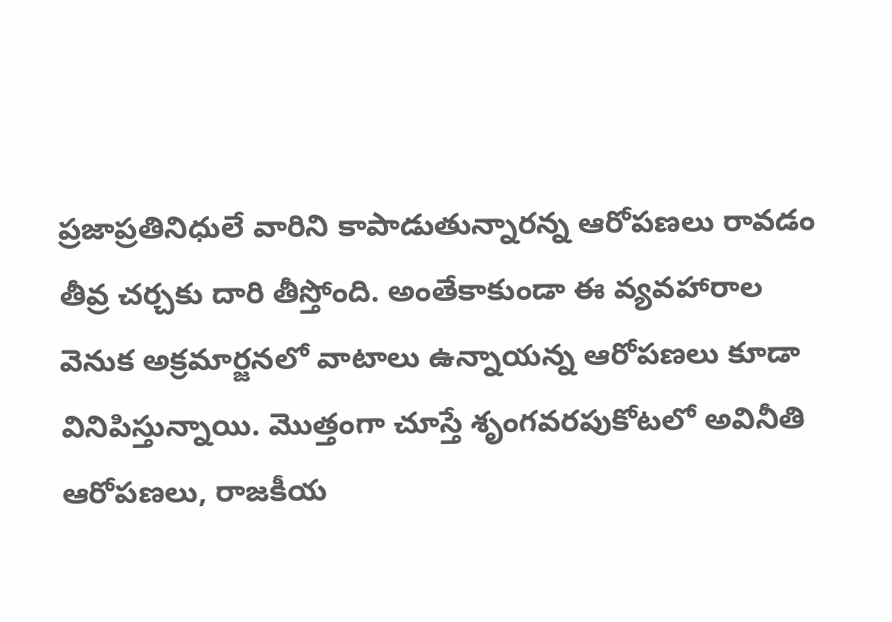ప్రజాప్రతినిధులే వారిని కాపాడుతున్నారన్న ఆరోపణలు రావడం తీవ్ర చర్చకు దారి తీస్తోంది. అంతేకాకుండా ఈ వ్యవహారాల వెనుక అక్రమార్జనలో వాటాలు ఉన్నాయన్న ఆరోపణలు కూడా వినిపిస్తున్నాయి. మొత్తంగా చూస్తే శృంగవరపుకోటలో అవినీతి ఆరోపణలు, రాజకీయ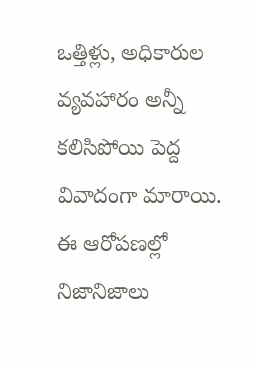ఒత్తిళ్లు, అధికారుల వ్యవహారం అన్నీ కలిసిపోయి పెద్ద వివాదంగా మారాయి. ఈ ఆరోపణల్లో నిజానిజాలు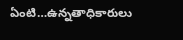ఏంటి…ఉన్నతాధికారులు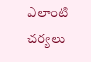ఎలాంటి చర్యలు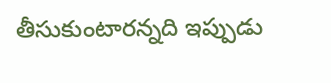తీసుకుంటారన్నది ఇప్పుడు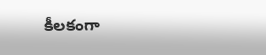కీలకంగా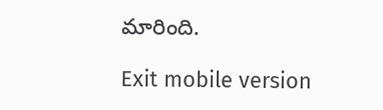మారింది.

Exit mobile version